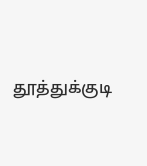தூத்துக்குடி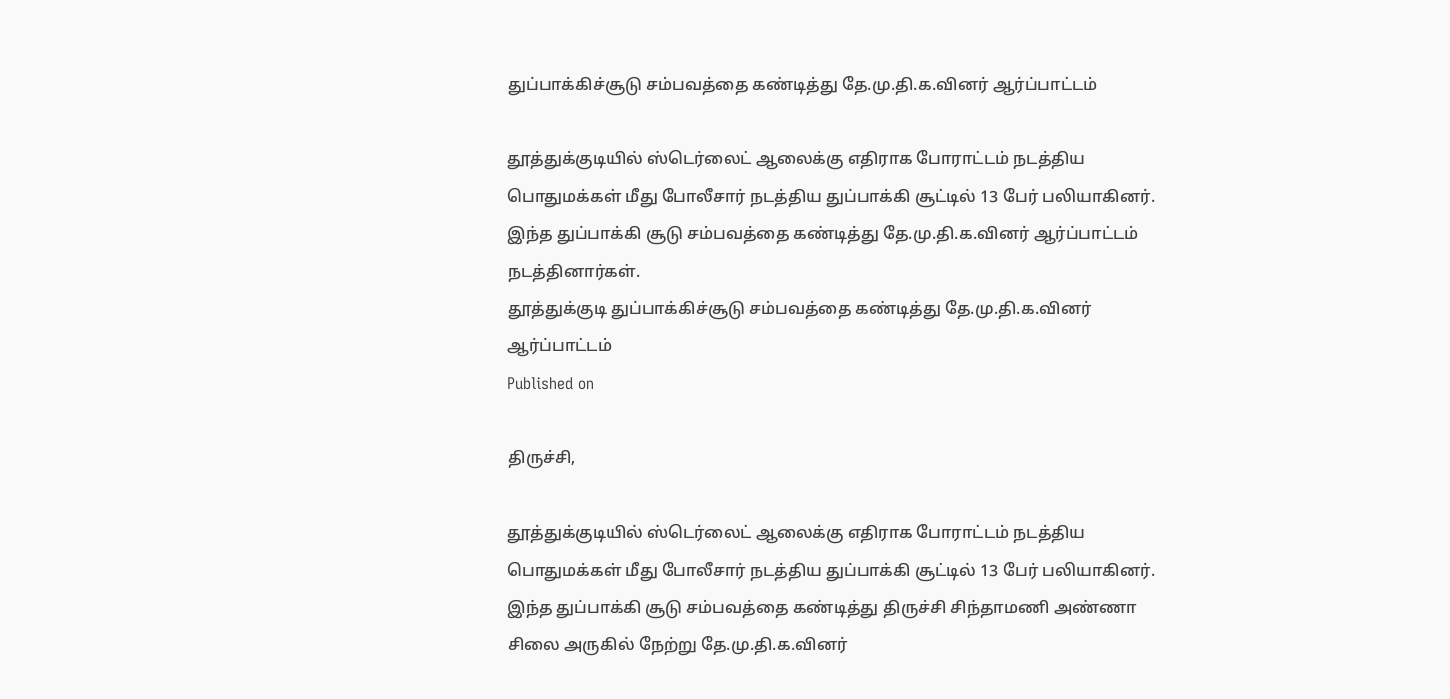துப்பாக்கிச்சூடு சம்பவத்தை கண்டித்து தே.மு.தி.க.வினர் ஆர்ப்பாட்டம்

தூத்துக்குடியில் ஸ்டெர்லைட் ஆலைக்கு எதிராக போராட்டம் நடத்திய பொதுமக்கள் மீது போலீசார் நடத்திய துப்பாக்கி சூட்டில் 13 பேர் பலியாகினர். இந்த துப்பாக்கி சூடு சம்பவத்தை கண்டித்து தே.மு.தி.க.வினர் ஆர்ப்பாட்டம் நடத்தினார்கள்.
தூத்துக்குடி துப்பாக்கிச்சூடு சம்பவத்தை கண்டித்து தே.மு.தி.க.வினர் ஆர்ப்பாட்டம்
Published on

திருச்சி,

தூத்துக்குடியில் ஸ்டெர்லைட் ஆலைக்கு எதிராக போராட்டம் நடத்திய பொதுமக்கள் மீது போலீசார் நடத்திய துப்பாக்கி சூட்டில் 13 பேர் பலியாகினர். இந்த துப்பாக்கி சூடு சம்பவத்தை கண்டித்து திருச்சி சிந்தாமணி அண்ணா சிலை அருகில் நேற்று தே.மு.தி.க.வினர்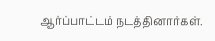ஆர்ப்பாட்டம் நடத்தினார்கள்.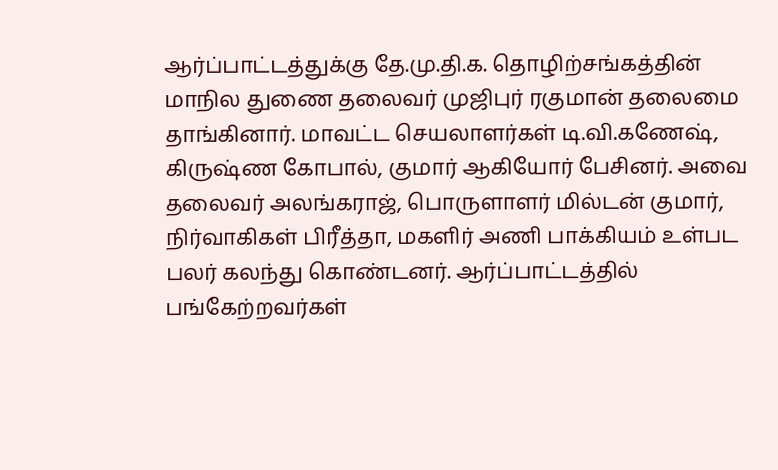ஆர்ப்பாட்டத்துக்கு தே.மு.தி.க. தொழிற்சங்கத்தின் மாநில துணை தலைவர் முஜிபுர் ரகுமான் தலைமை தாங்கினார். மாவட்ட செயலாளர்கள் டி.வி.கணேஷ், கிருஷ்ண கோபால், குமார் ஆகியோர் பேசினர். அவை தலைவர் அலங்கராஜ், பொருளாளர் மில்டன் குமார், நிர்வாகிகள் பிரீத்தா, மகளிர் அணி பாக்கியம் உள்பட பலர் கலந்து கொண்டனர். ஆர்ப்பாட்டத்தில் பங்கேற்றவர்கள்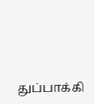துப்பாக்கி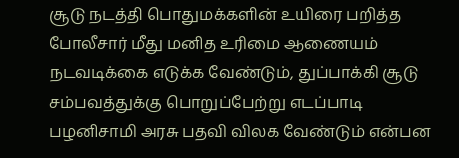சூடு நடத்தி பொதுமக்களின் உயிரை பறித்த போலீசார் மீது மனித உரிமை ஆணையம் நடவடிக்கை எடுக்க வேண்டும், துப்பாக்கி சூடு சம்பவத்துக்கு பொறுப்பேற்று எடப்பாடி பழனிசாமி அரசு பதவி விலக வேண்டும் என்பன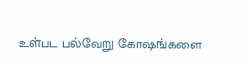உள்பட பல்வேறு கோஷங்களை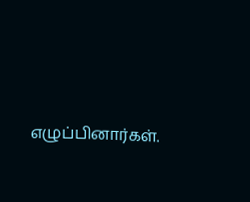எழுப்பினார்கள்.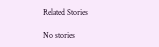Related Stories

No stories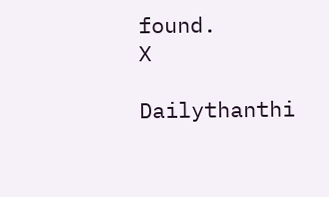found.
X

Dailythanthi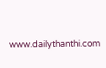www.dailythanthi.com